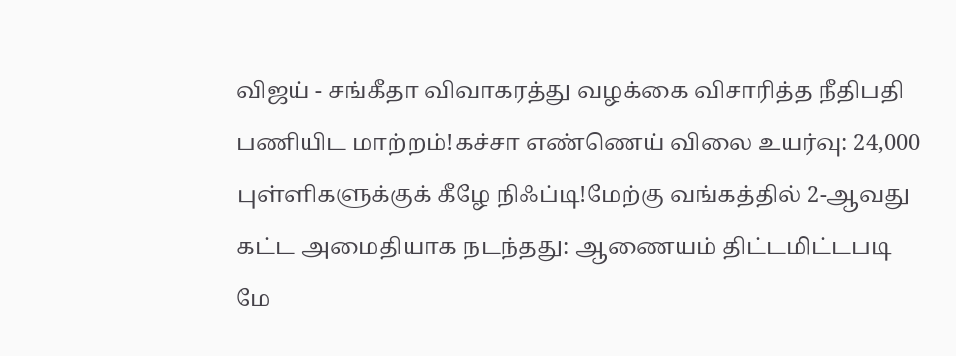விஜய் - சங்கீதா விவாகரத்து வழக்கை விசாரித்த நீதிபதி பணியிட மாற்றம்!கச்சா எண்ணெய் விலை உயர்வு: 24,000 புள்ளிகளுக்குக் கீழே நிஃப்டி!மேற்கு வங்கத்தில் 2-ஆவது கட்ட அமைதியாக நடந்தது: ஆணையம் திட்டமிட்டபடி மே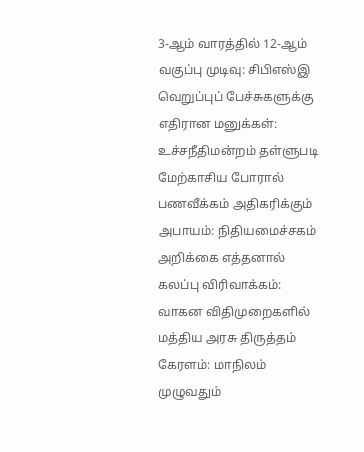3-ஆம் வாரத்தில் 12-ஆம் வகுப்பு முடிவு: சிபிஎஸ்இ வெறுப்புப் பேச்சுகளுக்கு எதிரான மனுக்கள்: உச்சநீதிமன்றம் தள்ளுபடி மேற்காசிய போரால் பணவீக்கம் அதிகரிக்கும் அபாயம்: நிதியமைச்சகம் அறிக்கை எத்தனால் கலப்பு விரிவாக்கம்: வாகன விதிமுறைகளில் மத்திய அரசு திருத்தம் கேரளம்: மாநிலம் முழுவதும்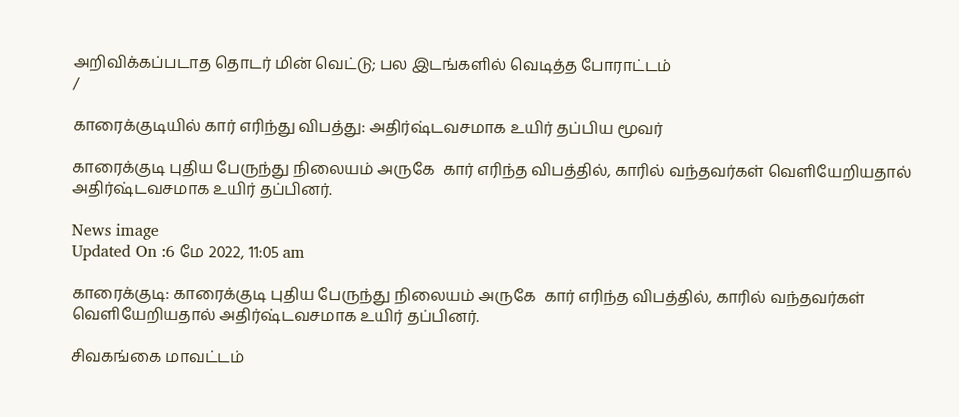அறிவிக்கப்படாத தொடர் மின் வெட்டு; பல இடங்களில் வெடித்த போராட்டம்
/

காரைக்குடியில் கார் எரிந்து விபத்து: அதிர்ஷ்டவசமாக உயிர் தப்பிய மூவர்

காரைக்குடி புதிய பேருந்து நிலையம் அருகே  கார் எரிந்த விபத்தில், காரில் வந்தவர்கள் வெளியேறியதால் அதிர்ஷ்டவசமாக உயிர் தப்பினர்.

News image
Updated On :6 மே 2022, 11:05 am

காரைக்குடி: காரைக்குடி புதிய பேருந்து நிலையம் அருகே  கார் எரிந்த விபத்தில், காரில் வந்தவர்கள் வெளியேறியதால் அதிர்ஷ்டவசமாக உயிர் தப்பினர்.

சிவகங்கை மாவட்டம்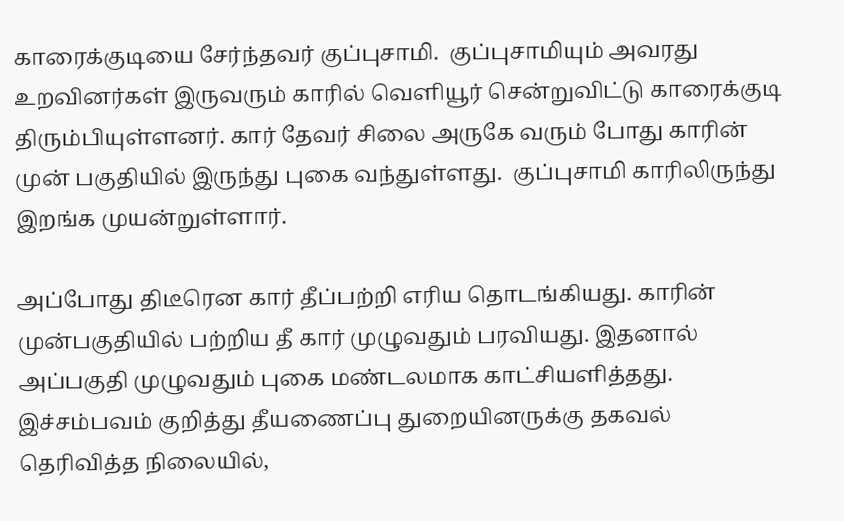காரைக்குடியை சேர்ந்தவர் குப்புசாமி.  குப்புசாமியும் அவரது உறவினர்கள் இருவரும் காரில் வெளியூர் சென்றுவிட்டு காரைக்குடி திரும்பியுள்ளனர். கார் தேவர் சிலை அருகே வரும் போது காரின் முன் பகுதியில் இருந்து புகை வந்துள்ளது.  குப்புசாமி காரிலிருந்து இறங்க முயன்றுள்ளார்.

அப்போது திடீரென கார் தீப்பற்றி எரிய தொடங்கியது. காரின் முன்பகுதியில் பற்றிய தீ கார் முழுவதும் பரவியது. இதனால் அப்பகுதி முழுவதும் புகை மண்டலமாக காட்சியளித்தது.
இச்சம்பவம் குறித்து தீயணைப்பு துறையினருக்கு தகவல் தெரிவித்த நிலையில்,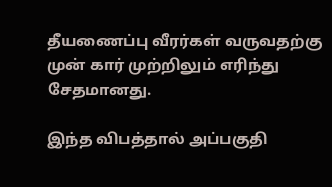தீயணைப்பு வீரர்கள் வருவதற்கு முன் கார் முற்றிலும் எரிந்து சேதமானது.

இந்த விபத்தால் அப்பகுதி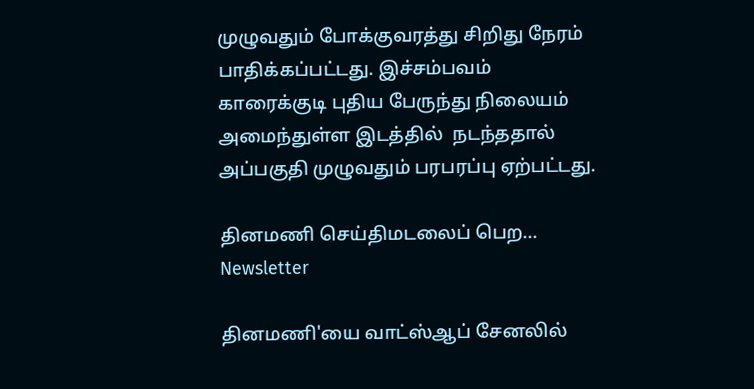முழுவதும் போக்குவரத்து சிறிது நேரம் பாதிக்கப்பட்டது. இச்சம்பவம் காரைக்குடி புதிய பேருந்து நிலையம் அமைந்துள்ள இடத்தில்  நடந்ததால் அப்பகுதி முழுவதும் பரபரப்பு ஏற்பட்டது.

தினமணி செய்திமடலைப் பெற... Newsletter

தினமணி'யை வாட்ஸ்ஆப் சேனலில்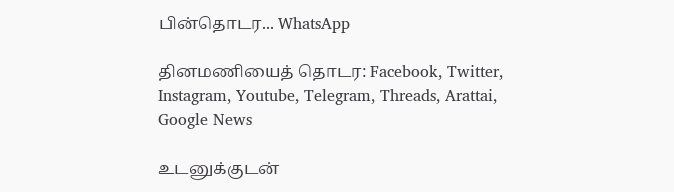பின்தொடர... WhatsApp

தினமணியைத் தொடர: Facebook, Twitter, Instagram, Youtube, Telegram, Threads, Arattai, Google News

உடனுக்குடன்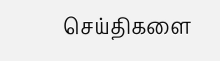செய்திகளை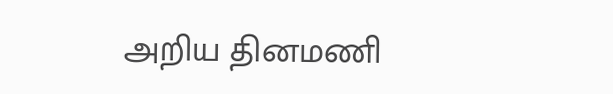அறிய தினமணி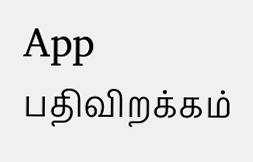App பதிவிறக்கம்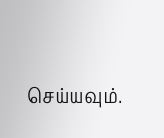செய்யவும்.